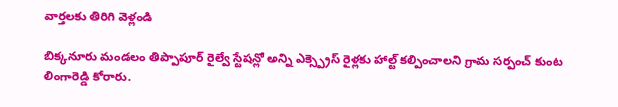వార్తలకు తిరిగి వెళ్లండి

బిక్కనూరు మండలం తిప్పాపూర్ రైల్వే స్టేషన్లో అన్ని ఎక్స్ప్రెస్ రైళ్లకు హాల్ట్ కల్పించాలని గ్రామ సర్పంచ్ కుంట లింగారెడ్డి కోరారు.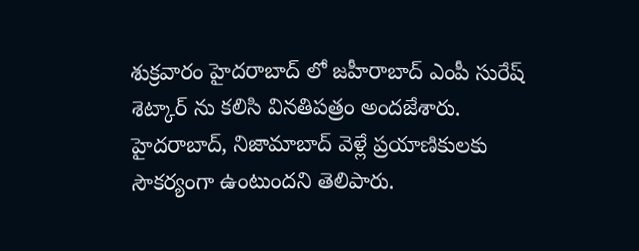శుక్రవారం హైదరాబాద్ లో జహీరాబాద్ ఎంపీ సురేష్ శెట్కార్ ను కలిసి వినతిపత్రం అందజేశారు.
హైదరాబాద్, నిజామాబాద్ వెళ్లే ప్రయాణికులకు సౌకర్యంగా ఉంటుందని తెలిపారు.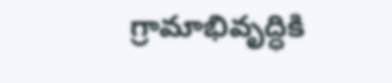గ్రామాభివృద్ధికి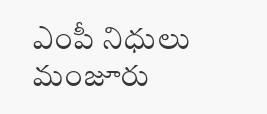ఎంపీ నిధులు మంజూరు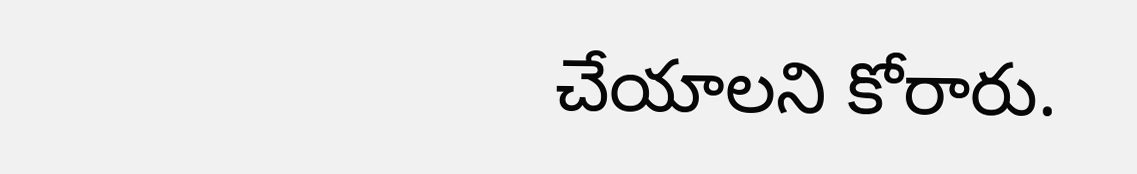చేయాలని కోరారు.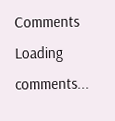Comments
Loading comments...